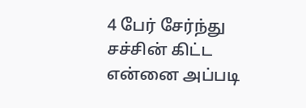4 பேர் சேர்ந்து சச்சின் கிட்ட என்னை அப்படி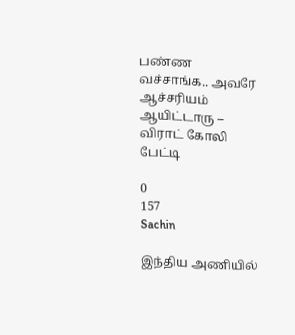பண்ண வச்சாங்க.. அவரே ஆச்சரியம் ஆயிட்டாரு – விராட் கோலி பேட்டி

0
157
Sachin

இந்திய அணியில்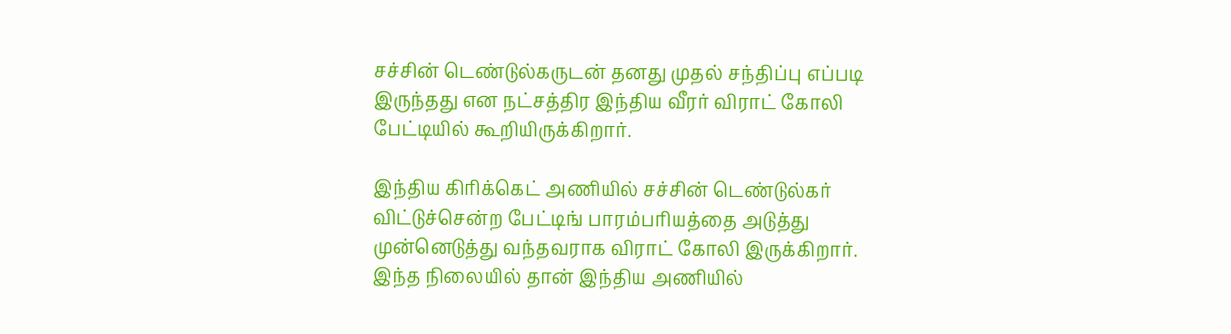சச்சின் டெண்டுல்கருடன் தனது முதல் சந்திப்பு எப்படி இருந்தது என நட்சத்திர இந்திய வீரர் விராட் கோலி பேட்டியில் கூறியிருக்கிறார்.

இந்திய கிரிக்கெட் அணியில் சச்சின் டெண்டுல்கர் விட்டுச்சென்ற பேட்டிங் பாரம்பரியத்தை அடுத்து முன்னெடுத்து வந்தவராக விராட் கோலி இருக்கிறார். இந்த நிலையில் தான் இந்திய அணியில்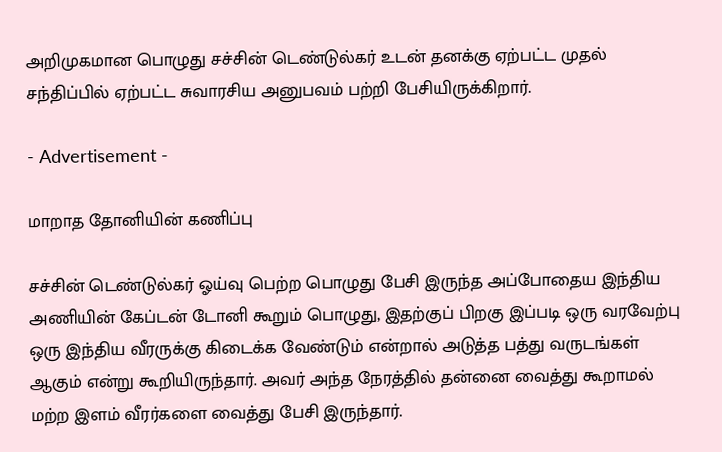அறிமுகமான பொழுது சச்சின் டெண்டுல்கர் உடன் தனக்கு ஏற்பட்ட முதல் சந்திப்பில் ஏற்பட்ட சுவாரசிய அனுபவம் பற்றி பேசியிருக்கிறார்.

- Advertisement -

மாறாத தோனியின் கணிப்பு

சச்சின் டெண்டுல்கர் ஓய்வு பெற்ற பொழுது பேசி இருந்த அப்போதைய இந்திய அணியின் கேப்டன் டோனி கூறும் பொழுது, இதற்குப் பிறகு இப்படி ஒரு வரவேற்பு ஒரு இந்திய வீரருக்கு கிடைக்க வேண்டும் என்றால் அடுத்த பத்து வருடங்கள் ஆகும் என்று கூறியிருந்தார். அவர் அந்த நேரத்தில் தன்னை வைத்து கூறாமல் மற்ற இளம் வீரர்களை வைத்து பேசி இருந்தார்.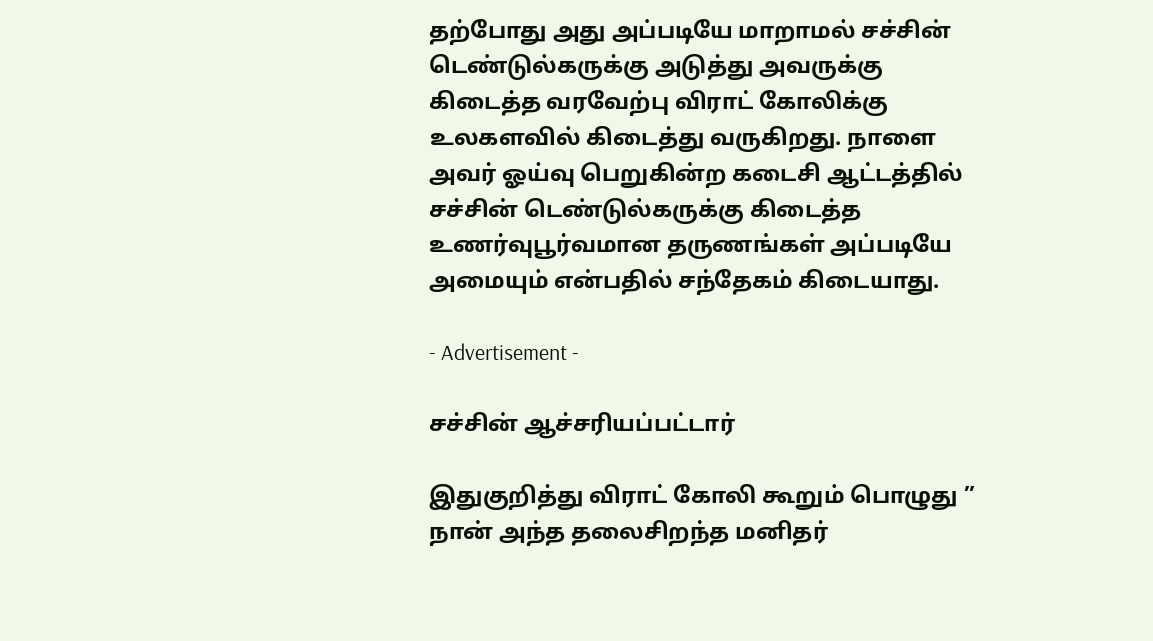தற்போது அது அப்படியே மாறாமல் சச்சின் டெண்டுல்கருக்கு அடுத்து அவருக்கு கிடைத்த வரவேற்பு விராட் கோலிக்கு உலகளவில் கிடைத்து வருகிறது. நாளை அவர் ஓய்வு பெறுகின்ற கடைசி ஆட்டத்தில் சச்சின் டெண்டுல்கருக்கு கிடைத்த உணர்வுபூர்வமான தருணங்கள் அப்படியே அமையும் என்பதில் சந்தேகம் கிடையாது.

- Advertisement -

சச்சின் ஆச்சரியப்பட்டார்

இதுகுறித்து விராட் கோலி கூறும் பொழுது ” நான் அந்த தலைசிறந்த மனிதர்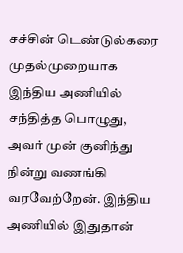சச்சின் டெண்டுல்கரை முதல்முறையாக இந்திய அணியில் சந்தித்த பொழுது, அவர் முன் குனிந்து நின்று வணங்கி வரவேற்றேன். இந்திய அணியில் இதுதான்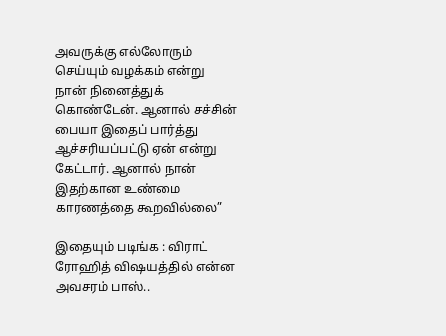அவருக்கு எல்லோரும் செய்யும் வழக்கம் என்று நான் நினைத்துக் கொண்டேன். ஆனால் சச்சின் பையா இதைப் பார்த்து ஆச்சரியப்பட்டு ஏன் என்று கேட்டார். ஆனால் நான் இதற்கான உண்மை காரணத்தை கூறவில்லை”

இதையும் படிங்க : விராட் ரோஹித் விஷயத்தில் என்ன அவசரம் பாஸ்..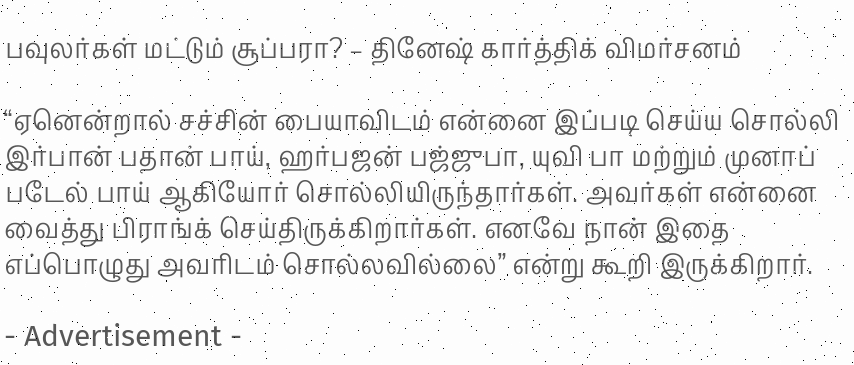பவுலர்கள் மட்டும் சூப்பரா? – தினேஷ் கார்த்திக் விமர்சனம்

“ஏனென்றால் சச்சின் பையாவிடம் என்னை இப்படி செய்ய சொல்லி இர்பான் பதான் பாய், ஹர்பஜன் பஜ்ஜுபா, யுவி பா மற்றும் முனாப் படேல் பாய் ஆகியோர் சொல்லியிருந்தார்கள். அவர்கள் என்னை வைத்து பிராங்க் செய்திருக்கிறார்கள். எனவே நான் இதை எப்பொழுது அவரிடம் சொல்லவில்லை” என்று கூறி இருக்கிறார்.

- Advertisement -